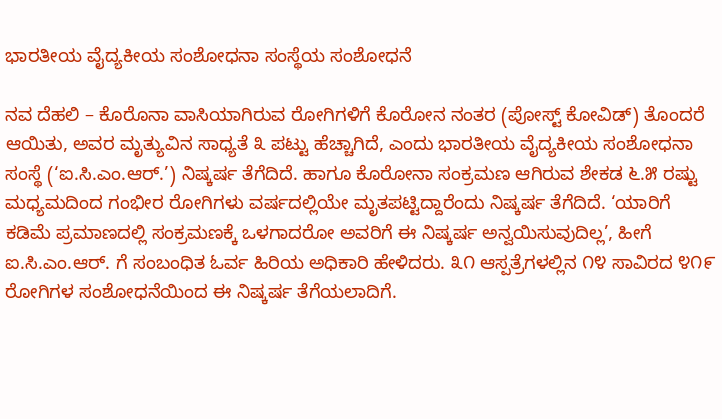ಭಾರತೀಯ ವೈದ್ಯಕೀಯ ಸಂಶೋಧನಾ ಸಂಸ್ಥೆಯ ಸಂಶೋಧನೆ

ನವ ದೆಹಲಿ – ಕೊರೊನಾ ವಾಸಿಯಾಗಿರುವ ರೋಗಿಗಳಿಗೆ ಕೊರೋನ ನಂತರ (ಪೋಸ್ಟ್ ಕೋವಿಡ್) ತೊಂದರೆ ಆಯಿತು, ಅವರ ಮೃತ್ಯುವಿನ ಸಾಧ್ಯತೆ ೩ ಪಟ್ಟು ಹೆಚ್ಚಾಗಿದೆ, ಎಂದು ಭಾರತೀಯ ವೈದ್ಯಕೀಯ ಸಂಶೋಧನಾ ಸಂಸ್ಥೆ (‘ಐ.ಸಿ.ಎಂ.ಆರ್.’) ನಿಷ್ಕರ್ಷ ತೆಗೆದಿದೆ. ಹಾಗೂ ಕೊರೋನಾ ಸಂಕ್ರಮಣ ಆಗಿರುವ ಶೇಕಡ ೬.೫ ರಷ್ಟು ಮಧ್ಯಮದಿಂದ ಗಂಭೀರ ರೋಗಿಗಳು ವರ್ಷದಲ್ಲಿಯೇ ಮೃತಪಟ್ಟಿದ್ದಾರೆಂದು ನಿಷ್ಕರ್ಷ ತೆಗೆದಿದೆ. ‘ಯಾರಿಗೆ ಕಡಿಮೆ ಪ್ರಮಾಣದಲ್ಲಿ ಸಂಕ್ರಮಣಕ್ಕೆ ಒಳಗಾದರೋ ಅವರಿಗೆ ಈ ನಿಷ್ಕರ್ಷ ಅನ್ವಯಿಸುವುದಿಲ್ಲ’, ಹೀಗೆ ಐ.ಸಿ.ಎಂ.ಆರ್. ಗೆ ಸಂಬಂಧಿತ ಓರ್ವ ಹಿರಿಯ ಅಧಿಕಾರಿ ಹೇಳಿದರು. ೩೧ ಆಸ್ಪತ್ರೆಗಳಲ್ಲಿನ ೧೪ ಸಾವಿರದ ೪೧೯ ರೋಗಿಗಳ ಸಂಶೋಧನೆಯಿಂದ ಈ ನಿಷ್ಕರ್ಷ ತೆಗೆಯಲಾದಿಗೆ.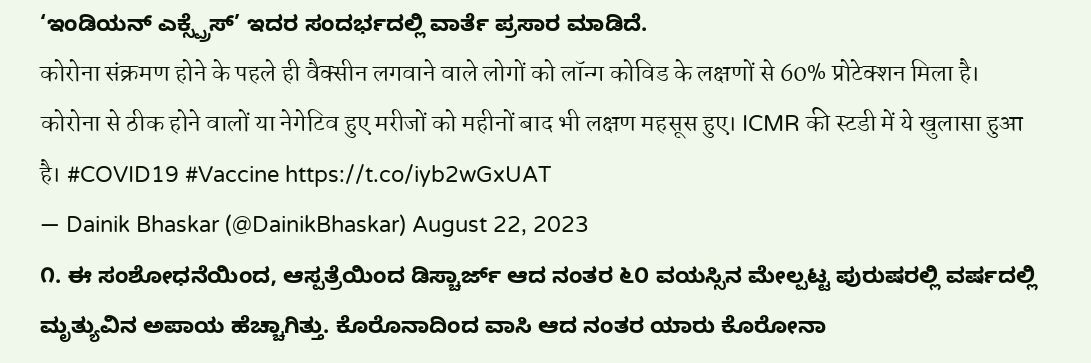‘ಇಂಡಿಯನ್ ಎಕ್ಸ್ಪ್ರೆಸ್’ ಇದರ ಸಂದರ್ಭದಲ್ಲಿ ವಾರ್ತೆ ಪ್ರಸಾರ ಮಾಡಿದೆ.
कोरोना संक्रमण होने के पहले ही वैक्सीन लगवाने वाले लोगों को लॉन्ग कोविड के लक्षणों से 60% प्रोटेक्शन मिला है। कोरोना से ठीक होने वालों या नेगेटिव हुए मरीजों को महीनों बाद भी लक्षण महसूस हुए। ICMR की स्टडी में ये खुलासा हुआ है। #COVID19 #Vaccine https://t.co/iyb2wGxUAT
— Dainik Bhaskar (@DainikBhaskar) August 22, 2023
೧. ಈ ಸಂಶೋಧನೆಯಿಂದ, ಆಸ್ಪತ್ರೆಯಿಂದ ಡಿಸ್ಚಾರ್ಜ್ ಆದ ನಂತರ ೬೦ ವಯಸ್ಸಿನ ಮೇಲ್ಪಟ್ಟ ಪುರುಷರಲ್ಲಿ ವರ್ಷದಲ್ಲಿ ಮೃತ್ಯುವಿನ ಅಪಾಯ ಹೆಚ್ಚಾಗಿತ್ತು. ಕೊರೊನಾದಿಂದ ವಾಸಿ ಆದ ನಂತರ ಯಾರು ಕೊರೋನಾ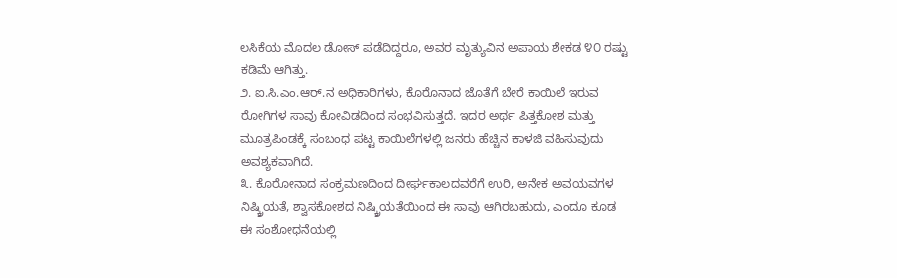ಲಸಿಕೆಯ ಮೊದಲ ಡೋಸ್ ಪಡೆದಿದ್ದರೂ, ಅವರ ಮೃತ್ಯುವಿನ ಅಪಾಯ ಶೇಕಡ ೪೦ ರಷ್ಟು ಕಡಿಮೆ ಆಗಿತ್ತು.
೨. ಐ.ಸಿ.ಎಂ.ಆರ್.ನ ಅಧಿಕಾರಿಗಳು, ಕೊರೊನಾದ ಜೊತೆಗೆ ಬೇರೆ ಕಾಯಿಲೆ ಇರುವ ರೋಗಿಗಳ ಸಾವು ಕೋವಿಡದಿಂದ ಸಂಭವಿಸುತ್ತದೆ. ಇದರ ಅರ್ಥ ಪಿತ್ತಕೋಶ ಮತ್ತು ಮೂತ್ರಪಿಂಡಕ್ಕೆ ಸಂಬಂಧ ಪಟ್ಟ ಕಾಯಿಲೆಗಳಲ್ಲಿ ಜನರು ಹೆಚ್ಚಿನ ಕಾಳಜಿ ವಹಿಸುವುದು ಅವಶ್ಯಕವಾಗಿದೆ.
೩. ಕೊರೋನಾದ ಸಂಕ್ರಮಣದಿಂದ ದೀರ್ಘಕಾಲದವರೆಗೆ ಉರಿ, ಅನೇಕ ಅವಯವಗಳ ನಿಷ್ಕ್ರಿಯತೆ, ಶ್ವಾಸಕೋಶದ ನಿಷ್ಕ್ರಿಯತೆಯಿಂದ ಈ ಸಾವು ಆಗಿರಬಹುದು, ಎಂದೂ ಕೂಡ ಈ ಸಂಶೋಧನೆಯಲ್ಲಿ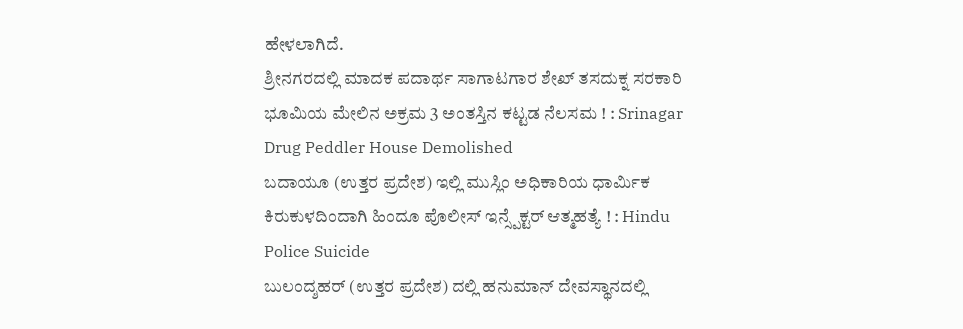ಹೇಳಲಾಗಿದೆ.
ಶ್ರೀನಗರದಲ್ಲಿ ಮಾದಕ ಪದಾರ್ಥ ಸಾಗಾಟಗಾರ ಶೇಖ್ ತಸದುಕ್ನ ಸರಕಾರಿ ಭೂಮಿಯ ಮೇಲಿನ ಅಕ್ರಮ 3 ಅಂತಸ್ತಿನ ಕಟ್ಟಡ ನೆಲಸಮ ! : Srinagar Drug Peddler House Demolished
ಬದಾಯೂ (ಉತ್ತರ ಪ್ರದೇಶ) ಇಲ್ಲಿ ಮುಸ್ಲಿಂ ಅಧಿಕಾರಿಯ ಧಾರ್ಮಿಕ ಕಿರುಕುಳದಿಂದಾಗಿ ಹಿಂದೂ ಪೊಲೀಸ್ ಇನ್ಸ್ಪೆಕ್ಟರ್ ಆತ್ಮಹತ್ಯೆ ! : Hindu Police Suicide
ಬುಲಂದ್ಶಹರ್ (ಉತ್ತರ ಪ್ರದೇಶ) ದಲ್ಲಿ ಹನುಮಾನ್ ದೇವಸ್ಥಾನದಲ್ಲಿ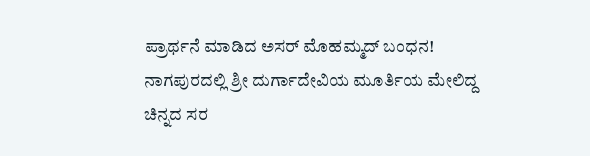ಪ್ರಾರ್ಥನೆ ಮಾಡಿದ ಅಸರ್ ಮೊಹಮ್ಮದ್ ಬಂಧನ!
ನಾಗಪುರದಲ್ಲಿ ಶ್ರೀ ದುರ್ಗಾದೇವಿಯ ಮೂರ್ತಿಯ ಮೇಲಿದ್ದ ಚಿನ್ನದ ಸರ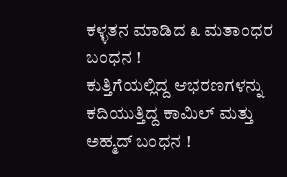ಕಳ್ಳತನ ಮಾಡಿದ ೩ ಮತಾಂಧರ ಬಂಧನ !
ಕುತ್ತಿಗೆಯಲ್ಲಿದ್ದ ಆಭರಣಗಳನ್ನು ಕದಿಯುತ್ತಿದ್ದ ಕಾಮಿಲ್ ಮತ್ತು ಅಹ್ಮದ್ ಬಂಧನ !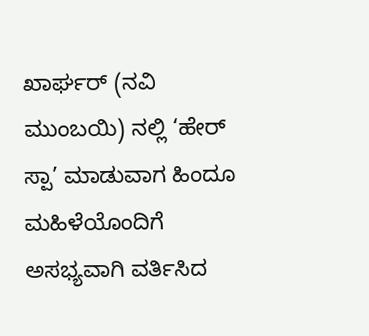ಖಾರ್ಘರ್ (ನವಿ ಮುಂಬಯಿ) ನಲ್ಲಿ ‘ಹೇರ್ ಸ್ಪಾ’ ಮಾಡುವಾಗ ಹಿಂದೂ ಮಹಿಳೆಯೊಂದಿಗೆ ಅಸಭ್ಯವಾಗಿ ವರ್ತಿಸಿದ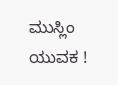ಮುಸ್ಲಿಂ ಯುವಕ !